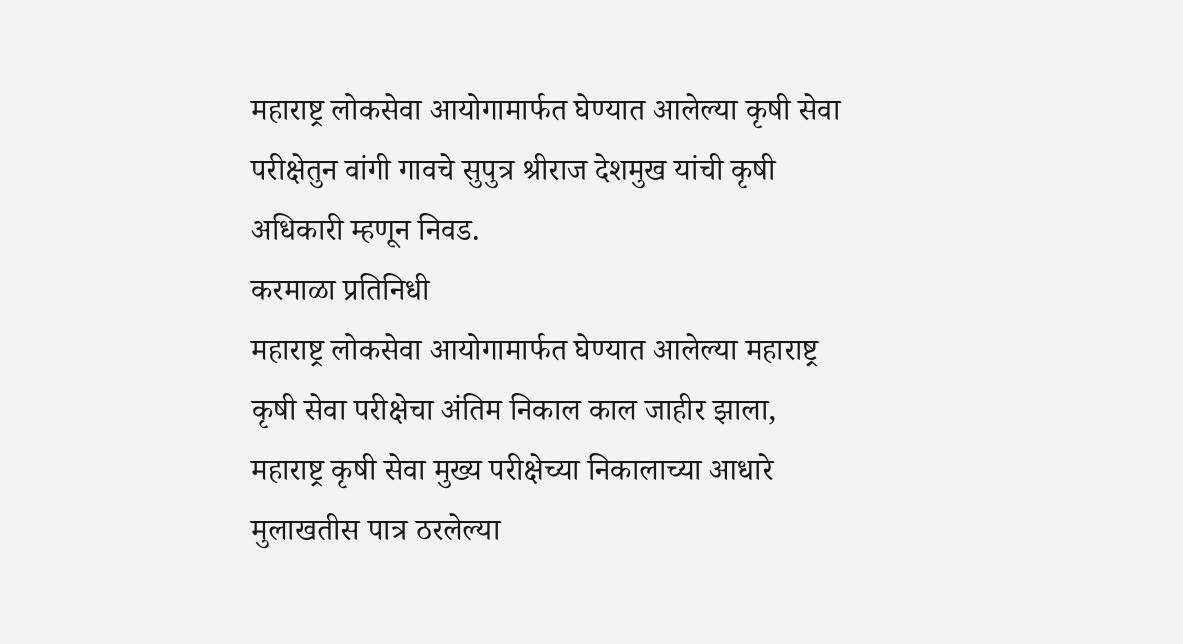महाराष्ट्र लोकसेवा आयोगामार्फत घेण्यात आलेल्या कृषी सेवा परीक्षेतुन वांगी गावचे सुपुत्र श्रीराज देशमुख यांची कृषी अधिकारी म्हणून निवड.
करमाळा प्रतिनिधी
महाराष्ट्र लोकसेवा आयोगामार्फत घेण्यात आलेल्या महाराष्ट्र कृषी सेवा परीक्षेचा अंतिम निकाल काल जाहीर झाला, महाराष्ट्र कृषी सेवा मुख्य परीक्षेच्या निकालाच्या आधारे मुलाखतीस पात्र ठरलेल्या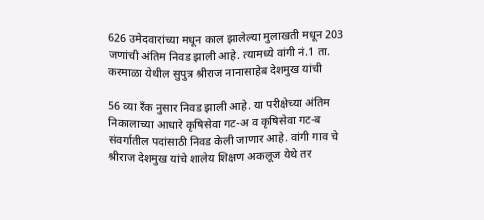626 उमेदवारांच्या मधून काल झालेल्या मुलाखती मधून 203 जणांची अंतिम निवड झाली आहे. त्यामध्ये वांगी नं.1 ता. करमाळा येथील सुपुत्र श्रीराज नानासाहेब देशमुख यांची

56 व्या रँक नुसार निवड झाली आहे. या परीक्षेच्या अंतिम निकालाच्या आधारे कृषिसेवा गट-अ व कृषिसेवा गट-ब संवर्गातील पदांसाठी निवड केली जाणार आहे. वांगी गाव चे श्रीराज देशमुख यांचे शालेय शिक्षण अकलूज येथे तर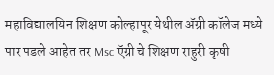महाविद्यालयिन शिक्षण कोल्हापूर येथील ॲग्री कॉलेज मध्ये पार पडले आहेत तर Msc ऍग्री चे शिक्षण राहुरी कृषी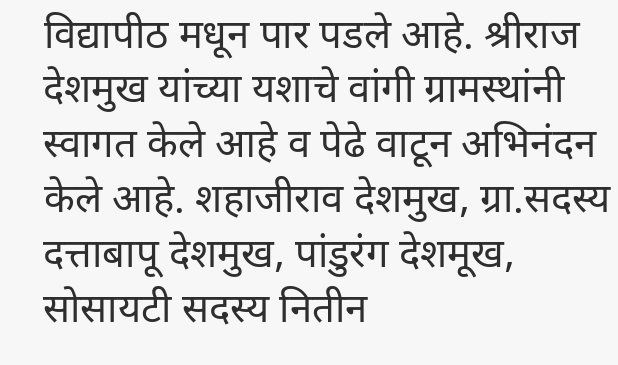विद्यापीठ मधून पार पडले आहे. श्रीराज देशमुख यांच्या यशाचे वांगी ग्रामस्थांनी स्वागत केले आहे व पेढे वाटून अभिनंदन केले आहे. शहाजीराव देशमुख, ग्रा.सदस्य दत्ताबापू देशमुख, पांडुरंग देशमूख, सोसायटी सदस्य नितीन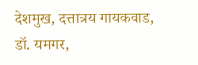देशमुख, दत्तात्रय गायकवाड, डॉ. यमगर,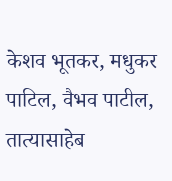केशव भूतकर, मधुकर पाटिल, वैभव पाटील, तात्यासाहेब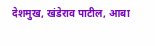देशमुख, खंडेराव पाटील, आबा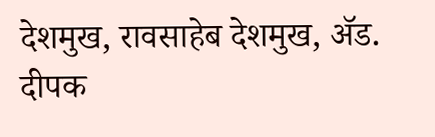देशमुख, रावसाहेब देशमुख, ॲड. दीपक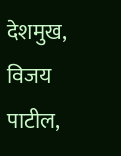देशमुख, विजय पाटील,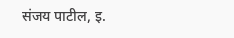संजय पाटील, इ.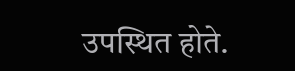उपस्थित होते.